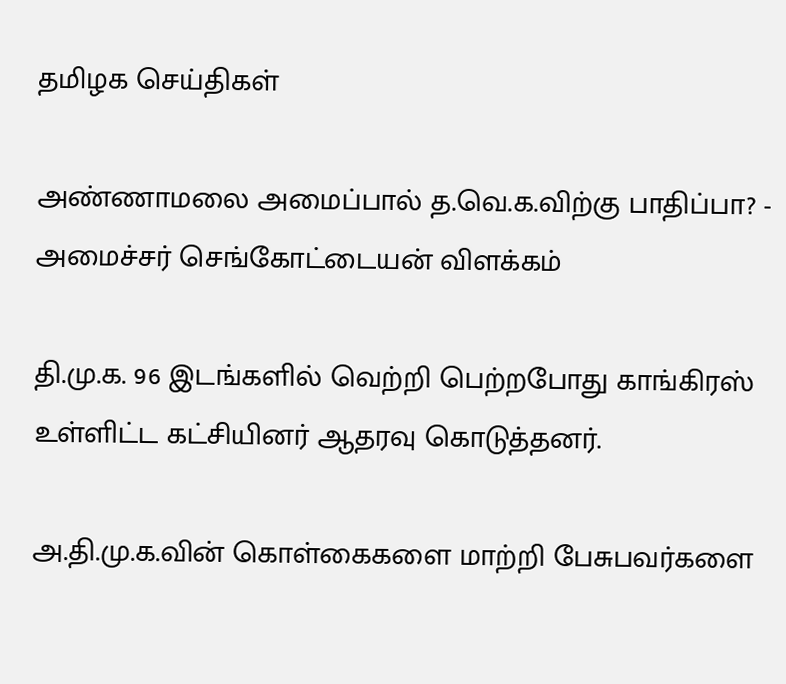தமிழக செய்திகள்

அண்ணாமலை அமைப்பால் த.வெ.க.விற்கு பாதிப்பா? - அமைச்சர் செங்கோட்டையன் விளக்கம்

தி.மு.க. 96 இடங்களில் வெற்றி பெற்றபோது காங்கிரஸ் உள்ளிட்ட கட்சியினர் ஆதரவு கொடுத்தனர்.

அ.தி.மு.க.வின் கொள்கைகளை மாற்றி பேசுபவர்களை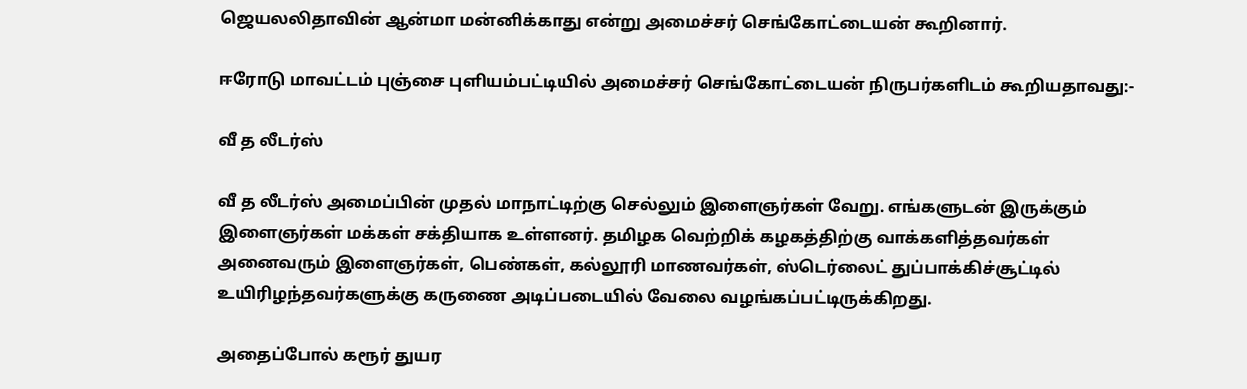ஜெயலலிதாவின் ஆன்மா மன்னிக்காது என்று அமைச்சர் செங்கோட்டையன் கூறினார்.

ஈரோடு மாவட்டம் புஞ்சை புளியம்பட்டியில் அமைச்சர் செங்கோட்டையன் நிருபர்களிடம் கூறியதாவது:-

வீ த லீடர்ஸ்

வீ த லீடர்ஸ் அமைப்பின் முதல் மாநாட்டிற்கு செல்லும் இளைஞர்கள் வேறு. எங்களுடன் இருக்கும் இளைஞர்கள் மக்கள் சக்தியாக உள்ளனர். தமிழக வெற்றிக் கழகத்திற்கு வாக்களித்தவர்கள் அனைவரும் இளைஞர்கள், பெண்கள், கல்லூரி மாணவர்கள், ஸ்டெர்லைட் துப்பாக்கிச்சூட்டில் உயிரிழந்தவர்களுக்கு கருணை அடிப்படையில் வேலை வழங்கப்பட்டிருக்கிறது.

அதைப்போல் கரூர் துயர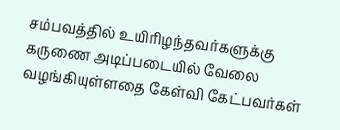சம்பவத்தில் உயிரிழந்தவர்களுக்கு கருணை அடிப்படையில் வேலை வழங்கியுள்ளதை கேள்வி கேட்பவர்கள்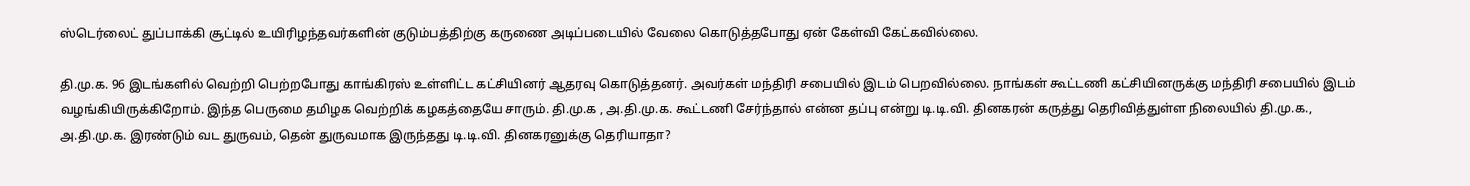ஸ்டெர்லைட் துப்பாக்கி சூட்டில் உயிரிழந்தவர்களின் குடும்பத்திற்கு கருணை அடிப்படையில் வேலை கொடுத்தபோது ஏன் கேள்வி கேட்கவில்லை.

தி.மு.க. 96 இடங்களில் வெற்றி பெற்றபோது காங்கிரஸ் உள்ளிட்ட கட்சியினர் ஆதரவு கொடுத்தனர். அவர்கள் மந்திரி சபையில் இடம் பெறவில்லை. நாங்கள் கூட்டணி கட்சியினருக்கு மந்திரி சபையில் இடம் வழங்கியிருக்கிறோம். இந்த பெருமை தமிழக வெற்றிக் கழகத்தையே சாரும். தி.மு.க , அ.தி.மு.க. கூட்டணி சேர்ந்தால் என்ன தப்பு என்று டி.டி.வி. தினகரன் கருத்து தெரிவித்துள்ள நிலையில் தி.மு.க., அ.தி.மு.க. இரண்டும் வட துருவம், தென் துருவமாக இருந்தது டி.டி.வி. தினகரனுக்கு தெரியாதா?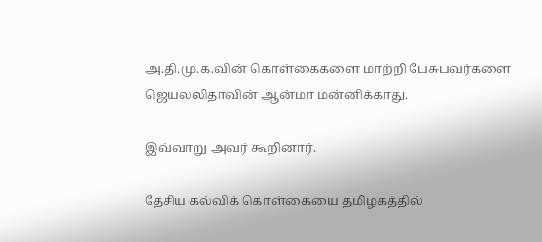அ.தி.மு.க.வின் கொள்கைகளை மாற்றி பேசுபவர்களை ஜெயலலிதாவின் ஆன்மா மன்னிக்காது.

இவ்வாறு அவர் கூறினார்.

தேசிய கல்விக் கொள்கையை தமிழகத்தில்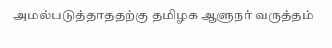அமல்படுத்தாததற்கு தமிழக ஆளுநர் வருத்தம்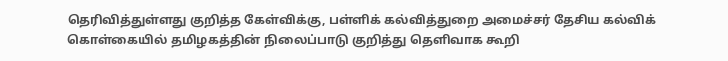தெரிவித்துள்ளது குறித்த கேள்விக்கு, பள்ளிக் கல்வித்துறை அமைச்சர் தேசிய கல்விக் கொள்கையில் தமிழகத்தின் நிலைப்பாடு குறித்து தெளிவாக கூறி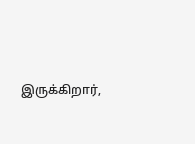இருக்கிறார்,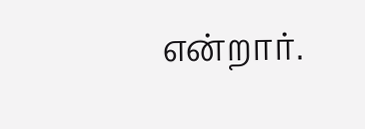என்றார்.